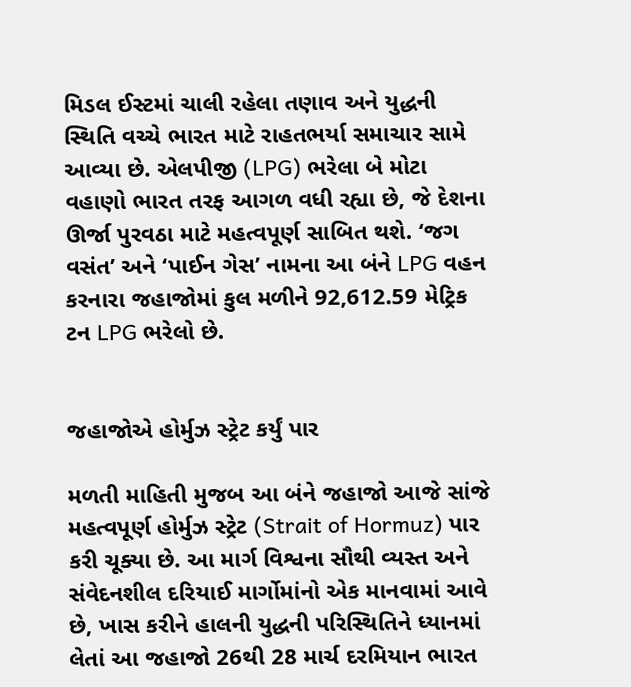મિડલ ઈસ્ટમાં ચાલી રહેલા તણાવ અને યુદ્ધની સ્થિતિ વચ્ચે ભારત માટે રાહતભર્યા સમાચાર સામે આવ્યા છે. એલપીજી (LPG) ભરેલા બે મોટા વહાણો ભારત તરફ આગળ વધી રહ્યા છે, જે દેશના ઊર્જા પુરવઠા માટે મહત્વપૂર્ણ સાબિત થશે. ‘જગ વસંત’ અને ‘પાઈન ગેસ’ નામના આ બંને LPG વહન કરનારા જહાજોમાં કુલ મળીને 92,612.59 મેટ્રિક ટન LPG ભરેલો છે.


જહાજોએ હોર્મુઝ સ્ટ્રેટ કર્યું પાર

મળતી માહિતી મુજબ આ બંને જહાજો આજે સાંજે મહત્વપૂર્ણ હોર્મુઝ સ્ટ્રેટ (Strait of Hormuz) પાર કરી ચૂક્યા છે. આ માર્ગ વિશ્વના સૌથી વ્યસ્ત અને સંવેદનશીલ દરિયાઈ માર્ગોમાંનો એક માનવામાં આવે છે, ખાસ કરીને હાલની યુદ્ધની પરિસ્થિતિને ધ્યાનમાં લેતાં આ જહાજો 26થી 28 માર્ચ દરમિયાન ભારત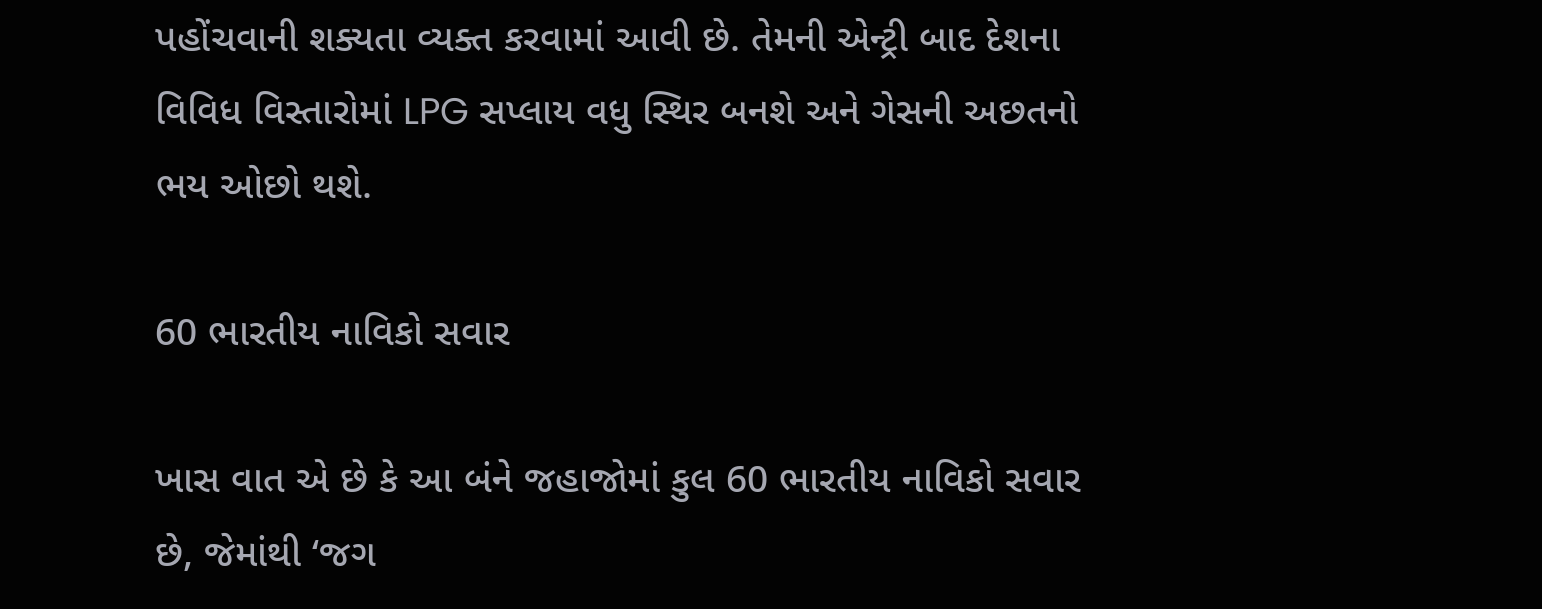પહોંચવાની શક્યતા વ્યક્ત કરવામાં આવી છે. તેમની એન્ટ્રી બાદ દેશના વિવિધ વિસ્તારોમાં LPG સપ્લાય વધુ સ્થિર બનશે અને ગેસની અછતનો ભય ઓછો થશે.

60 ભારતીય નાવિકો સવાર

ખાસ વાત એ છે કે આ બંને જહાજોમાં કુલ 60 ભારતીય નાવિકો સવાર છે, જેમાંથી ‘જગ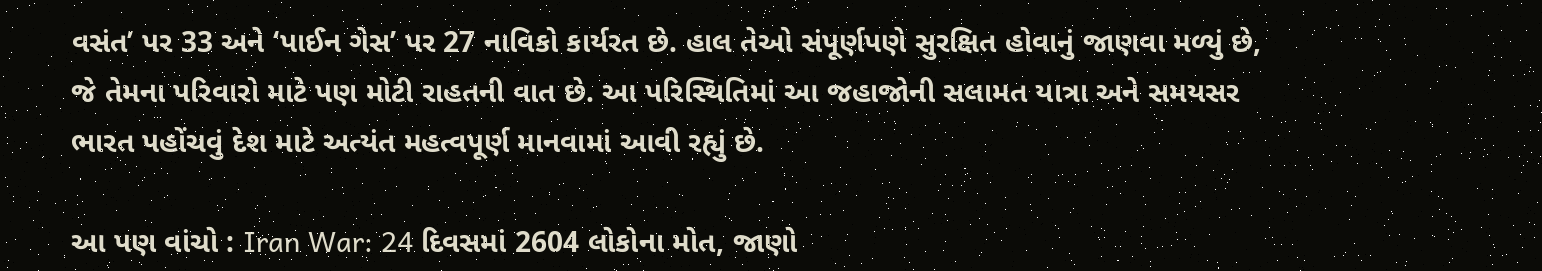વસંત’ પર 33 અને ‘પાઈન ગેસ’ પર 27 નાવિકો કાર્યરત છે. હાલ તેઓ સંપૂર્ણપણે સુરક્ષિત હોવાનું જાણવા મળ્યું છે, જે તેમના પરિવારો માટે પણ મોટી રાહતની વાત છે. આ પરિસ્થિતિમાં આ જહાજોની સલામત યાત્રા અને સમયસર ભારત પહોંચવું દેશ માટે અત્યંત મહત્વપૂર્ણ માનવામાં આવી રહ્યું છે.

આ પણ વાંચો : Iran War: 24 દિવસમાં 2604 લોકોના મોત, જાણો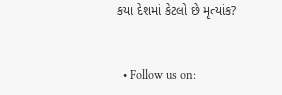કયા દેશમાં કેટલો છે મૃત્યાંક?


  • Follow us on: